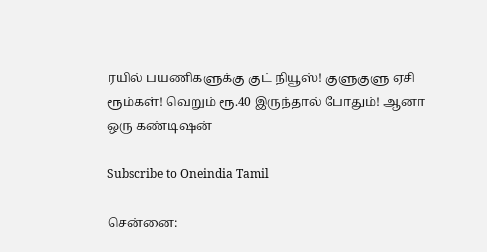ரயில் பயணிகளுக்கு குட் நியூஸ்! குளுகுளு ஏசி ரூம்கள்! வெறும் ரூ.40 இருந்தால் போதும்! ஆனா ஒரு கண்டிஷன்

Subscribe to Oneindia Tamil

சென்னை: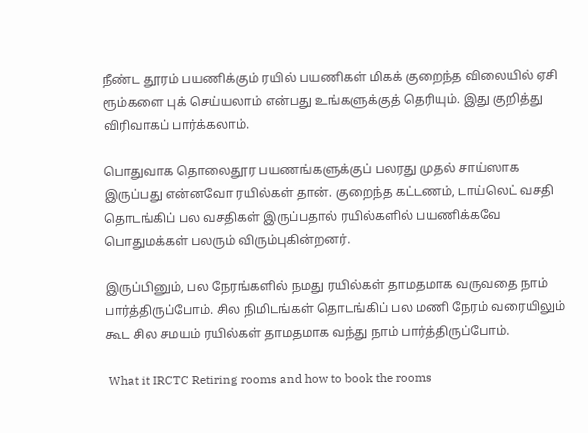நீண்ட தூரம் பயணிக்கும் ரயில் பயணிகள் மிகக் குறைந்த விலையில் ஏசி ரூம்களை புக் செய்யலாம் என்பது உங்களுக்குத் தெரியும். இது குறித்து விரிவாகப் பார்க்கலாம்.

பொதுவாக தொலைதூர பயணங்களுக்குப் பலரது முதல் சாய்ஸாக இருப்பது என்னவோ ரயில்கள் தான். குறைந்த கட்டணம், டாய்லெட் வசதி தொடங்கிப் பல வசதிகள் இருப்பதால் ரயில்களில் பயணிக்கவே பொதுமக்கள் பலரும் விரும்புகின்றனர்.

இருப்பினும், பல நேரங்களில் நமது ரயில்கள் தாமதமாக வருவதை நாம் பார்த்திருப்போம். சில நிமிடங்கள் தொடங்கிப் பல மணி நேரம் வரையிலும் கூட சில சமயம் ரயில்கள் தாமதமாக வந்து நாம் பார்த்திருப்போம்.

 What it IRCTC Retiring rooms and how to book the rooms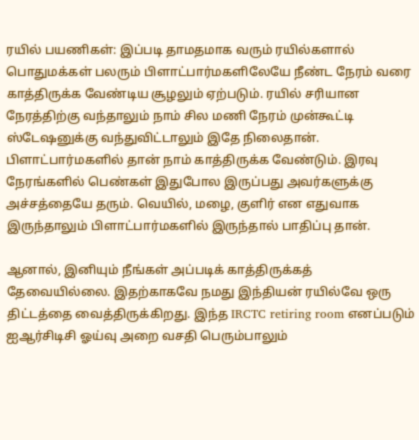ரயில் பயணிகள்: இப்படி தாமதமாக வரும் ரயில்களால் பொதுமக்கள் பலரும் பிளாட்பார்மகளிலேயே நீண்ட நேரம் வரை காத்திருக்க வேண்டிய சூழலும் ஏற்படும். ரயில் சரியான நேரத்திற்கு வந்தாலும் நாம் சில மணி நேரம் முன்கூட்டி ஸ்டேஷனுக்கு வந்துவிட்டாலும் இதே நிலைதான். பிளாட்பார்மகளில் தான் நாம் காத்திருக்க வேண்டும். இரவு நேரங்களில் பெண்கள் இதுபோல இருப்பது அவர்களுக்கு அச்சத்தையே தரும். வெயில், மழை, குளிர் என எதுவாக இருந்தாலும் பிளாட்பார்மகளில் இருந்தால் பாதிப்பு தான்.

ஆனால், இனியும் நீங்கள் அப்படிக் காத்திருக்கத் தேவையில்லை. இதற்காகவே நமது இந்தியன் ரயில்வே ஒரு திட்டத்தை வைத்திருக்கிறது. இந்த IRCTC retiring room எனப்படும் ஐஆர்சிடிசி ஓய்வு அறை வசதி பெரும்பாலும்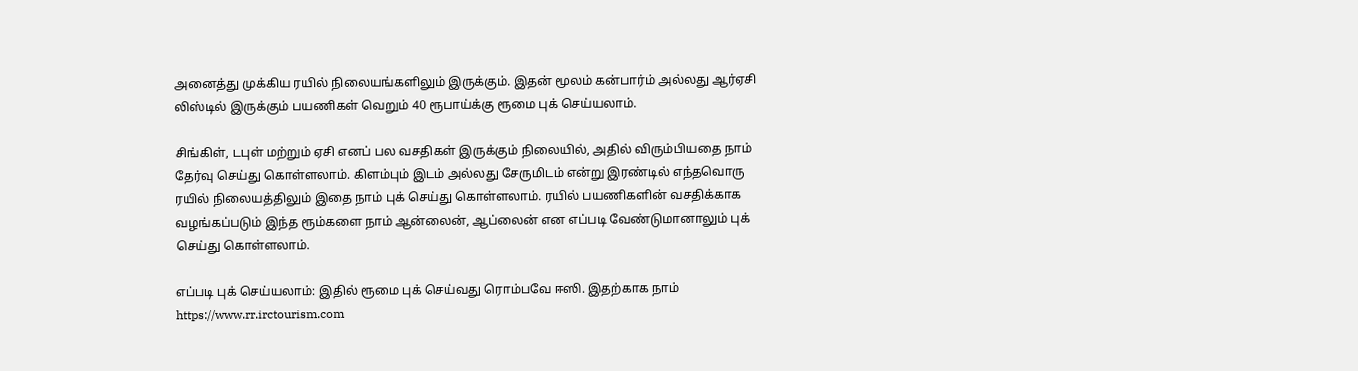அனைத்து முக்கிய ரயில் நிலையங்களிலும் இருக்கும். இதன் மூலம் கன்பார்ம் அல்லது ஆர்ஏசி லிஸ்டில் இருக்கும் பயணிகள் வெறும் 40 ரூபாய்க்கு ரூமை புக் செய்யலாம்.

சிங்கிள், டபுள் மற்றும் ஏசி எனப் பல வசதிகள் இருக்கும் நிலையில், அதில் விரும்பியதை நாம் தேர்வு செய்து கொள்ளலாம். கிளம்பும் இடம் அல்லது சேருமிடம் என்று இரண்டில் எந்தவொரு ரயில் நிலையத்திலும் இதை நாம் புக் செய்து கொள்ளலாம். ரயில் பயணிகளின் வசதிக்காக வழங்கப்படும் இந்த ரூம்களை நாம் ஆன்லைன், ஆப்லைன் என எப்படி வேண்டுமானாலும் புக் செய்து கொள்ளலாம்.

எப்படி புக் செய்யலாம்: இதில் ரூமை புக் செய்வது ரொம்பவே ஈஸி. இதற்காக நாம் https://www.rr.irctourism.com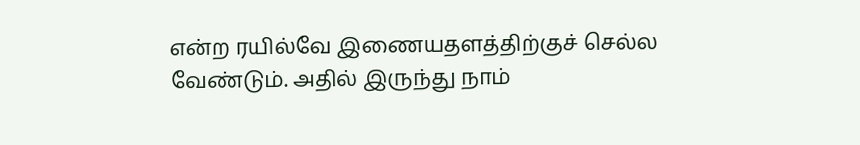என்ற ரயில்வே இணையதளத்திற்குச் செல்ல வேண்டும். அதில் இருந்து நாம்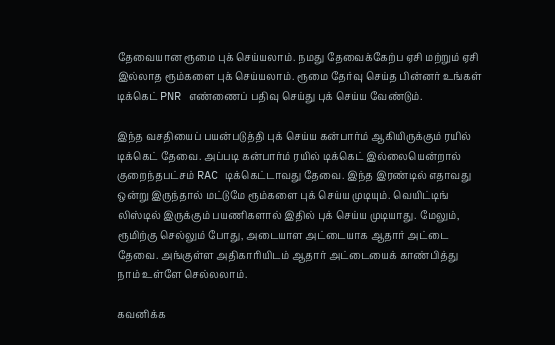தேவையான ரூமை புக் செய்யலாம். நமது தேவைக்கேற்ப ஏசி மற்றும் ஏசி இல்லாத ரூம்களை புக் செய்யலாம். ரூமை தேர்வு செய்த பின்னர் உங்கள் டிக்கெட் PNR எண்ணைப் பதிவு செய்து புக் செய்ய வேண்டும்.

இந்த வசதியைப் பயன்படுத்தி புக் செய்ய கன்பார்ம் ஆகியிருக்கும் ரயில் டிக்கெட் தேவை. அப்படி கன்பார்ம் ரயில் டிக்கெட் இல்லையென்றால் குறைந்தபட்சம் RAC டிக்கெட்டாவது தேவை. இந்த இரண்டில் எதாவது ஒன்று இருந்தால் மட்டுமே ரூம்களை புக் செய்ய முடியும். வெயிட்டிங் லிஸ்டில் இருக்கும் பயணிகளால் இதில் புக் செய்ய முடியாது. மேலும், ரூமிற்கு செல்லும் போது, அடையாள அட்டையாக ஆதார் அட்டை தேவை. அங்குள்ள அதிகாரியிடம் ஆதார் அட்டையைக் காண்பித்து நாம் உள்ளே செல்லலாம்.

கவனிக்க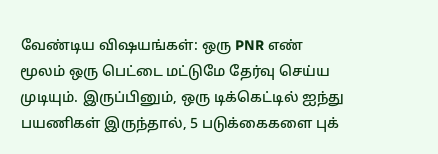வேண்டிய விஷயங்கள்: ஒரு PNR எண் மூலம் ஒரு பெட்டை மட்டுமே தேர்வு செய்ய முடியும். இருப்பினும், ஒரு டிக்கெட்டில் ஐந்து பயணிகள் இருந்தால், 5 படுக்கைகளை புக்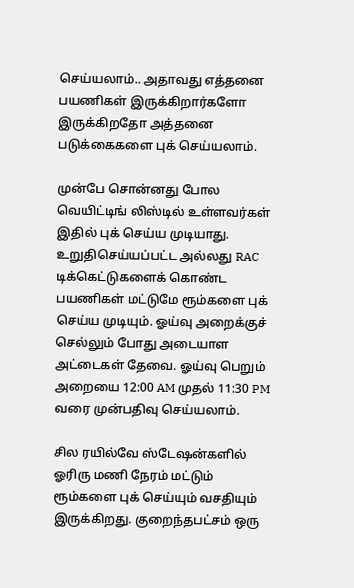செய்யலாம்.. அதாவது எத்தனை பயணிகள் இருக்கிறார்களோ இருக்கிறதோ அத்தனை படுக்கைகளை புக் செய்யலாம்.

முன்பே சொன்னது போல வெயிட்டிங் லிஸ்டில் உள்ளவர்கள் இதில் புக் செய்ய முடியாது. உறுதிசெய்யப்பட்ட அல்லது RAC டிக்கெட்டுகளைக் கொண்ட பயணிகள் மட்டுமே ரூம்களை புக் செய்ய முடியும். ஓய்வு அறைக்குச் செல்லும் போது அடையாள அட்டைகள் தேவை. ஓய்வு பெறும் அறையை 12:00 AM முதல் 11:30 PM வரை முன்பதிவு செய்யலாம்.

சில ரயில்வே ஸ்டேஷன்களில் ஓரிரு மணி நேரம் மட்டும் ரூம்களை புக் செய்யும் வசதியும் இருக்கிறது. குறைந்தபட்சம் ஒரு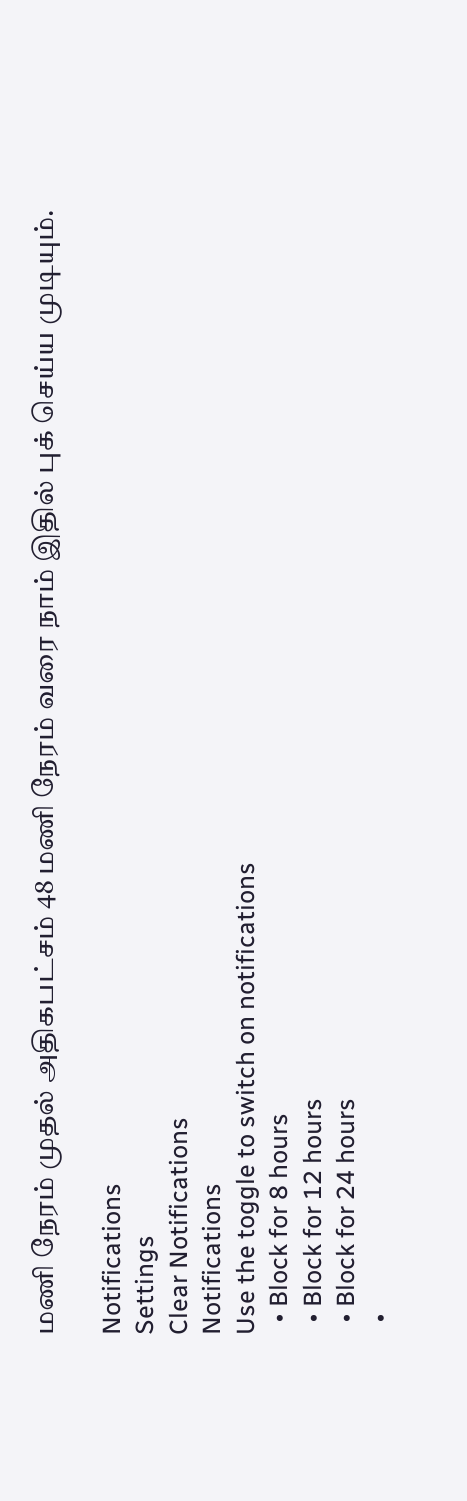மணி நேரம் முதல் அதிகபட்சம் 48 மணி நேரம் வரை நாம் இதில் புக் செய்ய முடியும்.

Notifications
Settings
Clear Notifications
Notifications
Use the toggle to switch on notifications
  • Block for 8 hours
  • Block for 12 hours
  • Block for 24 hours
  •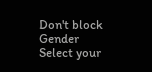Don't block
Gender
Select your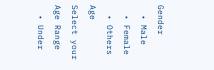Gender
  • Male
  • Female
  • Others
Age
Select your Age Range
  • Under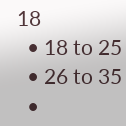18
  • 18 to 25
  • 26 to 35
  •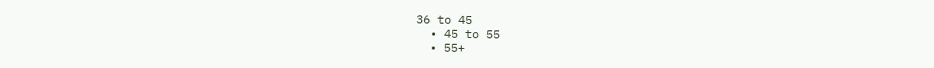36 to 45
  • 45 to 55
  • 55+